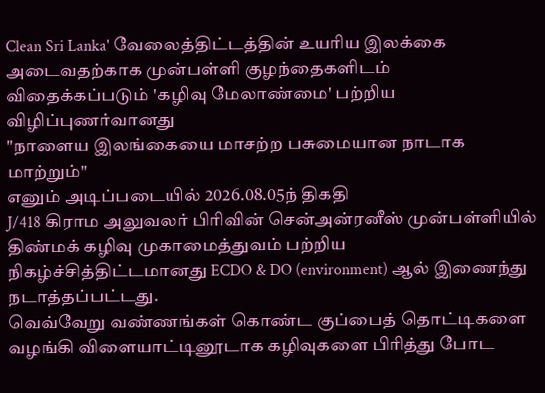Clean Sri Lanka' வேலைத்திட்டத்தின் உயரிய இலக்கை அடைவதற்காக முன்பள்ளி குழந்தைகளிடம் விதைக்கப்படும் 'கழிவு மேலாண்மை' பற்றிய விழிப்புணர்வானது
"நாளைய இலங்கையை மாசற்ற பசுமையான நாடாக மாற்றும்"
எனும் அடிப்படையில் 2026.08.05ந் திகதி
J/418 கிராம அலுவலர் பிரிவின் சென்அன்ரனீஸ் முன்பள்ளியில் திண்மக் கழிவு முகாமைத்துவம் பற்றிய நிகழ்ச்சித்திட்டமானது ECDO & DO (environment) ஆல் இணைந்து நடாத்தப்பட்டது.
வெவ்வேறு வண்ணங்கள் கொண்ட குப்பைத் தொட்டிகளை வழங்கி விளையாட்டினூடாக கழிவுகளை பிரித்து போட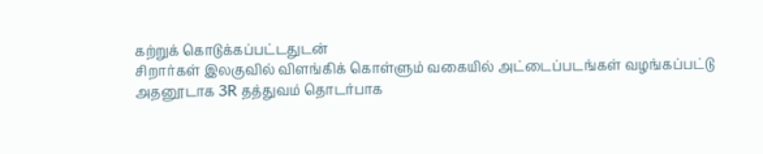கற்றுக் கொடுக்கப்பட்டதுடன்
சிறார்கள் இலகுவில் விளங்கிக் கொள்ளும் வகையில் அட்டைப்படங்கள் வழங்கப்பட்டு அதனூடாக 3R தத்துவம் தொடர்பாக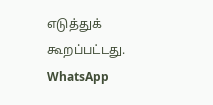எடுத்துக் கூறப்பட்டது.
WhatsApp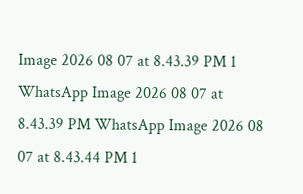Image 2026 08 07 at 8.43.39 PM 1 WhatsApp Image 2026 08 07 at 8.43.39 PM WhatsApp Image 2026 08 07 at 8.43.44 PM 1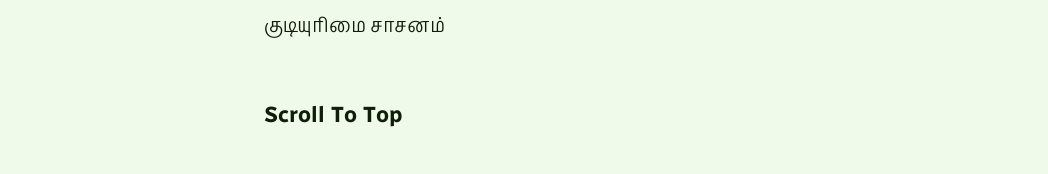குடியுரிமை சாசனம்

Scroll To Top